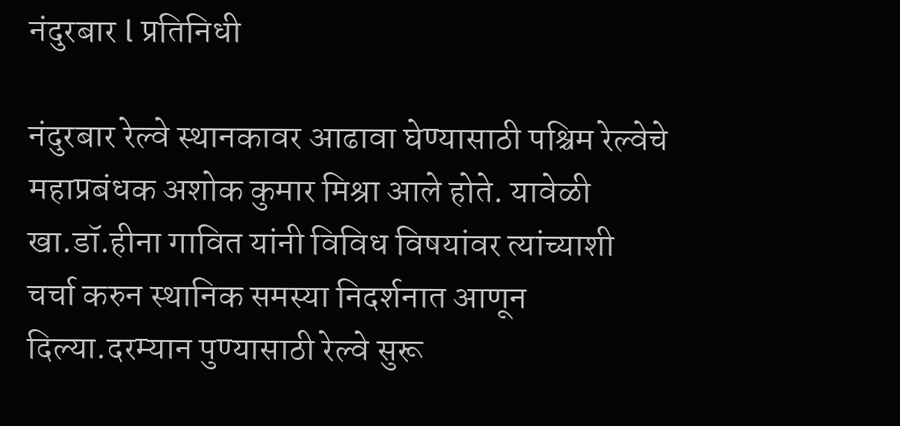नंदुरबार l प्रतिनिधी

नंदुरबार रेल्वे स्थानकावर आढावा घेण्यासाठी पश्चिम रेल्वेचे महाप्रबंधक अशोक कुमार मिश्रा आले होते. यावेळी खा.डॉ.हीना गावित यांनी विविध विषयांवर त्यांच्याशी चर्चा करुन स्थानिक समस्या निदर्शनात आणून दिल्या.दरम्यान पुण्यासाठी रेल्वे सुरू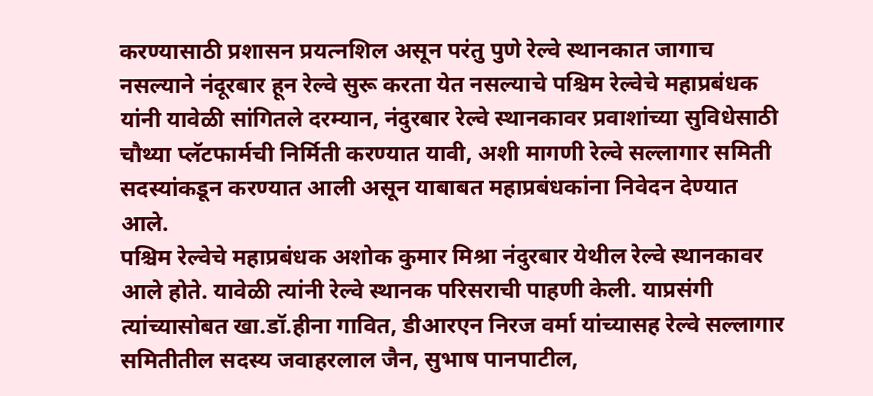करण्यासाठी प्रशासन प्रयत्नशिल असून परंतु पुणे रेल्वे स्थानकात जागाच नसल्याने नंदूरबार हून रेल्वे सुरू करता येत नसल्याचे पश्चिम रेल्वेचे महाप्रबंधक यांनी यावेळी सांगितले दरम्यान, नंदुरबार रेल्वे स्थानकावर प्रवाशांच्या सुविधेसाठी चौथ्या प्लॅटफार्मची निर्मिती करण्यात यावी, अशी मागणी रेल्वे सल्लागार समिती सदस्यांकडून करण्यात आली असून याबाबत महाप्रबंधकांना निवेदन देण्यात आले.
पश्चिम रेल्वेचे महाप्रबंधक अशोक कुमार मिश्रा नंदुरबार येथील रेल्वे स्थानकावर आले होते. यावेळी त्यांनी रेल्वे स्थानक परिसराची पाहणी केली. याप्रसंगी त्यांच्यासोबत खा.डॉ.हीना गावित, डीआरएन निरज वर्मा यांच्यासह रेल्वे सल्लागार समितीतील सदस्य जवाहरलाल जैन, सुभाष पानपाटील,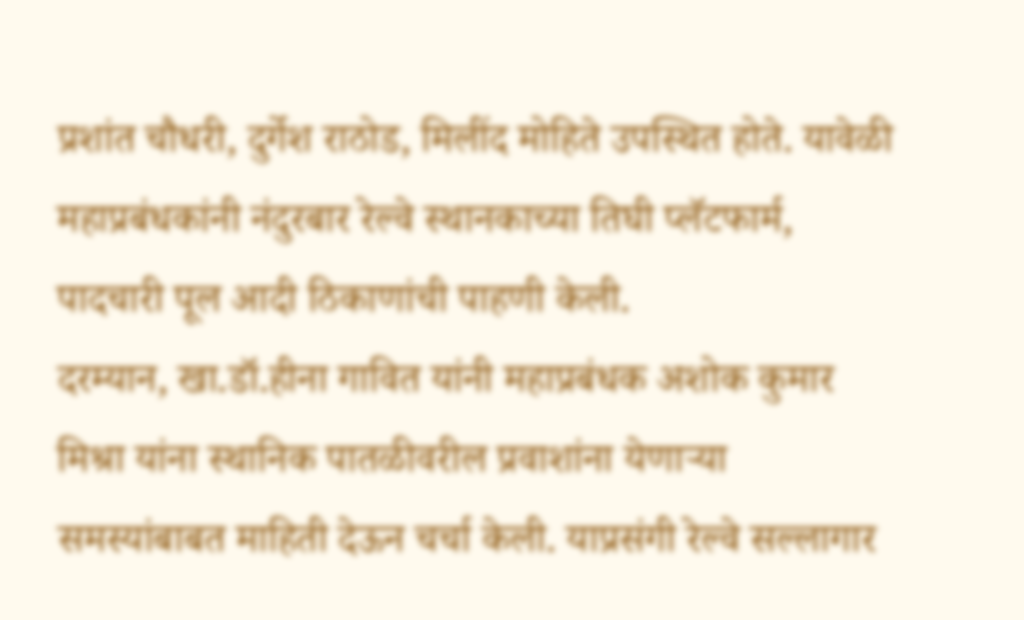प्रशांत चौधरी, दुर्गेश राठोड, मिलींद मोहिते उपस्थित होते. यावेळी महाप्रबंधकांनी नंदुरबार रेल्वे स्थानकाच्या तिघी प्लॅटफार्म, पादचारी पूल आदी ठिकाणांची पाहणी केली.
दरम्यान, खा.डॉ.हीना गावित यांनी महाप्रबंधक अशोक कुमार मिश्रा यांना स्थानिक पातळीवरील प्रवाशांना येणाऱ्या समस्यांबाबत माहिती देऊन चर्चा केली. याप्रसंगी रेल्वे सल्लागार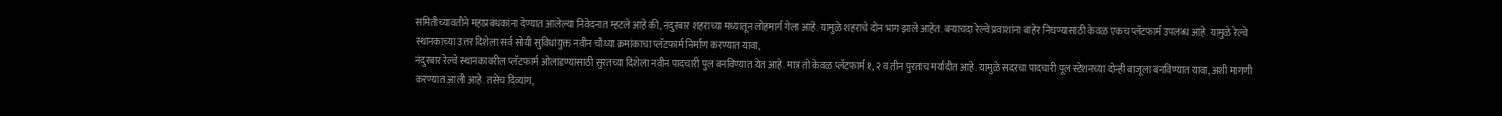समितीच्यावतीने महाप्रबंधकांना देण्यात आलेल्या निवेदनात म्हटले आहे की, नंदुरबार शहराच्या मध्यातून लोहमार्ग गेला आहे. यामुळे शहराचे दोन भाग झाले आहेत. बऱ्याचदा रेल्वे प्रवाशांना बाहेर निघण्यासाठी केवळ एकच प्लॅटफार्म उपलब्ध आहे. यामुळे रेल्वे स्थानकाच्या उत्तर दिशेला सर्व सोयी सुविधांयुक्त नवीन चौथ्या क्रमांकाचा प्लॅटफार्म निर्माण करण्यात यावा,
नंदुरबार रेल्वे स्थानकावरील प्लॅटफार्म ओलांडण्यासाठी सुरतच्या दिशेला नवीन पादचारी पुल बनविण्यात येत आहे. मात्र तो केवळ प्लॅटफार्म १, २ व तीन पुरताच मर्यादीत आहे. यामुळे सदरचा पादचारी पूल स्टेशनच्या दोन्ही बाजूला बनविण्यात यावा, अशी मागणी करण्यात आली आहे. तसेच दिव्यांग,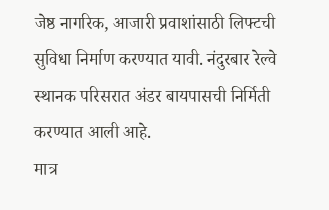जेष्ठ नागरिक, आजारी प्रवाशांसाठी लिफ्टची सुविधा निर्माण करण्यात यावी. नंदुरबार रेल्वे स्थानक परिसरात अंडर बायपासची निर्मिती करण्यात आली आहे.
मात्र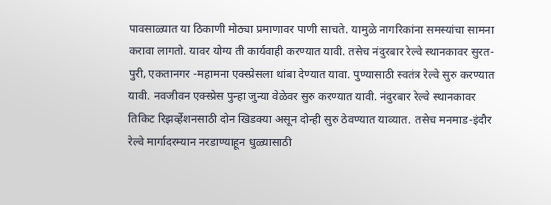पावसाळ्यात या ठिकाणी मोठ्या प्रमाणावर पाणी साचते. यामुळे नागरिकांना समस्यांचा सामना करावा लागतो. यावर योग्य ती कार्यवाही करण्यात यावी. तसेच नंदुरबार रेल्वे स्थानकावर सुरत-पुरी, एकतानगर -महामना एक्स्प्रेसला थांबा देण्यात यावा. पुण्यासाठी स्वतंत्र रेल्वे सुरु करण्यात यावी. नवजीवन एक्स्प्रेस पुन्हा जुन्या वेळेवर सुरु करण्यात यावी. नंदुरबार रेल्वे स्थानकावर तिकिट रिझर्व्हेशनसाठी दोन खिडक्या असून दोन्ही सुरु ठेवण्यात याव्यात. तसेच मनमाड-इंदौर रेल्वे मार्गादरम्यान नरडाण्याहून धुळ्यासाठी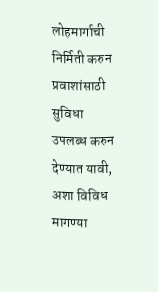लोहमार्गाची निर्मिती करुन प्रवाशांसाठी सुविधा उपलब्ध करुन देण्यात यावी, अशा विविध मागण्या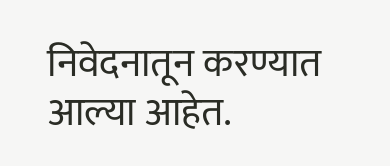निवेदनातून करण्यात आल्या आहेत.